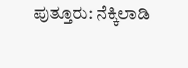ಪುತ್ತೂರು: ನೆಕ್ಕಿಲಾಡಿ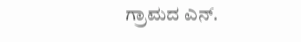ಗ್ರಾಮದ ಎನ್.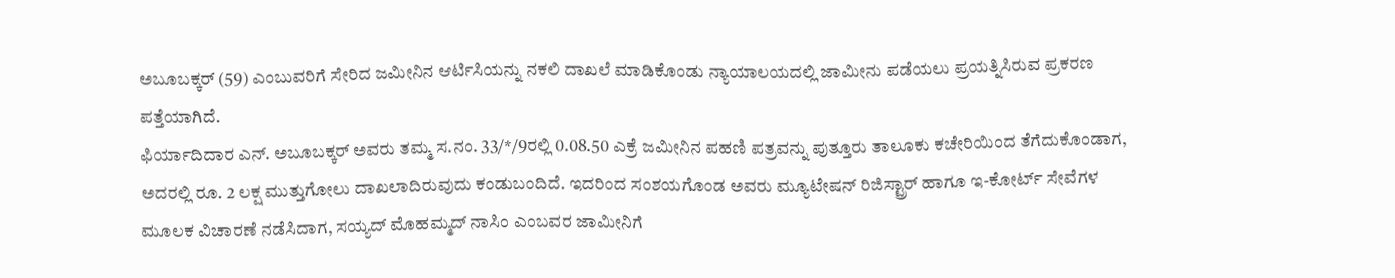ಅಬೂಬಕ್ಕರ್ (59) ಎಂಬುವರಿಗೆ ಸೇರಿದ ಜಮೀನಿನ ಆರ್ಟಿಸಿಯನ್ನು ನಕಲಿ ದಾಖಲೆ ಮಾಡಿಕೊಂಡು ನ್ಯಾಯಾಲಯದಲ್ಲಿ ಜಾಮೀನು ಪಡೆಯಲು ಪ್ರಯತ್ನಿಸಿರುವ ಪ್ರಕರಣ ಪತ್ತೆಯಾಗಿದೆ.
ಫಿರ್ಯಾದಿದಾರ ಎನ್. ಅಬೂಬಕ್ಕರ್ ಅವರು ತಮ್ಮ ಸ.ನಂ. 33/*/9ರಲ್ಲಿ 0.08.50 ಎಕ್ರೆ ಜಮೀನಿನ ಪಹಣಿ ಪತ್ರವನ್ನು ಪುತ್ತೂರು ತಾಲೂಕು ಕಚೇರಿಯಿಂದ ತೆಗೆದುಕೊಂಡಾಗ, ಅದರಲ್ಲಿ ರೂ. 2 ಲಕ್ಷ ಮುತ್ತುಗೋಲು ದಾಖಲಾದಿರುವುದು ಕಂಡುಬಂದಿದೆ. ಇದರಿಂದ ಸಂಶಯಗೊಂಡ ಅವರು ಮ್ಯೂಟೇಷನ್ ರಿಜಿಸ್ಟ್ರಾರ್ ಹಾಗೂ ಇ-ಕೋರ್ಟ್ ಸೇವೆಗಳ ಮೂಲಕ ವಿಚಾರಣೆ ನಡೆಸಿದಾಗ, ಸಯ್ಯದ್ ಮೊಹಮ್ಮದ್ ನಾಸಿಂ ಎಂಬವರ ಜಾಮೀನಿಗೆ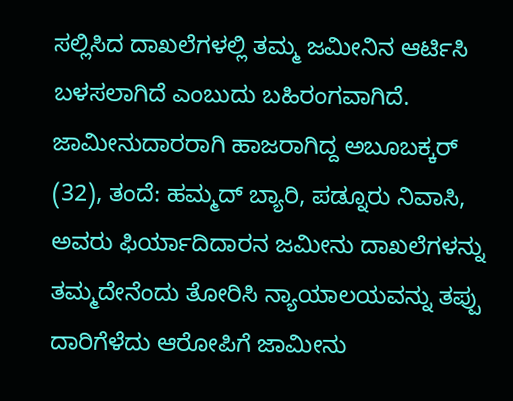ಸಲ್ಲಿಸಿದ ದಾಖಲೆಗಳಲ್ಲಿ ತಮ್ಮ ಜಮೀನಿನ ಆರ್ಟಿಸಿ ಬಳಸಲಾಗಿದೆ ಎಂಬುದು ಬಹಿರಂಗವಾಗಿದೆ.
ಜಾಮೀನುದಾರರಾಗಿ ಹಾಜರಾಗಿದ್ದ ಅಬೂಬಕ್ಕರ್ (32), ತಂದೆ: ಹಮ್ಮದ್ ಬ್ಯಾರಿ, ಪಡ್ನೂರು ನಿವಾಸಿ, ಅವರು ಫಿರ್ಯಾದಿದಾರನ ಜಮೀನು ದಾಖಲೆಗಳನ್ನು ತಮ್ಮದೇನೆಂದು ತೋರಿಸಿ ನ್ಯಾಯಾಲಯವನ್ನು ತಪ್ಪು ದಾರಿಗೆಳೆದು ಆರೋಪಿಗೆ ಜಾಮೀನು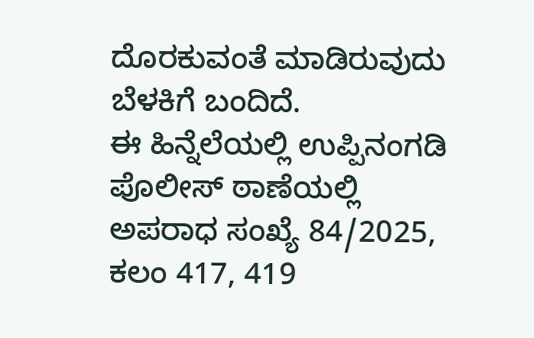ದೊರಕುವಂತೆ ಮಾಡಿರುವುದು ಬೆಳಕಿಗೆ ಬಂದಿದೆ.
ಈ ಹಿನ್ನೆಲೆಯಲ್ಲಿ ಉಪ್ಪಿನಂಗಡಿ ಪೊಲೀಸ್ ಠಾಣೆಯಲ್ಲಿ ಅಪರಾಧ ಸಂಖ್ಯೆ 84/2025, ಕಲಂ 417, 419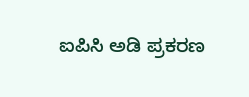ಐಪಿಸಿ ಅಡಿ ಪ್ರಕರಣ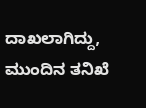ದಾಖಲಾಗಿದ್ದು, ಮುಂದಿನ ತನಿಖೆ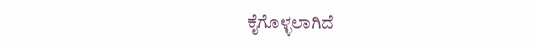ಕೈಗೊಳ್ಳಲಾಗಿದೆ